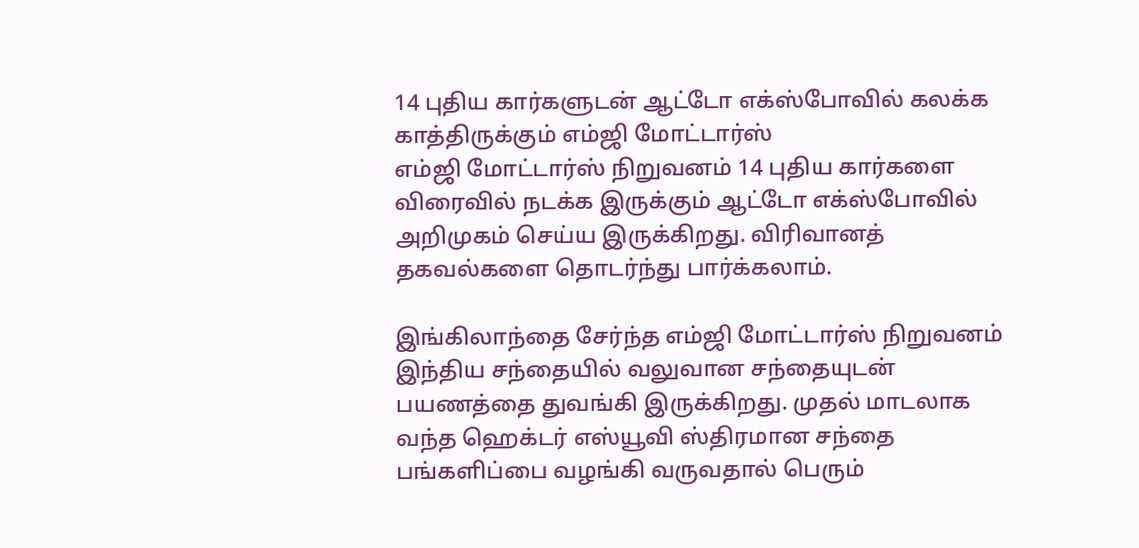14 புதிய கார்களுடன் ஆட்டோ எக்ஸ்போவில் கலக்க காத்திருக்கும் எம்ஜி மோட்டார்ஸ்
எம்ஜி மோட்டார்ஸ் நிறுவனம் 14 புதிய கார்களை விரைவில் நடக்க இருக்கும் ஆட்டோ எக்ஸ்போவில் அறிமுகம் செய்ய இருக்கிறது. விரிவானத் தகவல்களை தொடர்ந்து பார்க்கலாம்.

இங்கிலாந்தை சேர்ந்த எம்ஜி மோட்டார்ஸ் நிறுவனம் இந்திய சந்தையில் வலுவான சந்தையுடன் பயணத்தை துவங்கி இருக்கிறது. முதல் மாடலாக வந்த ஹெக்டர் எஸ்யூவி ஸ்திரமான சந்தை பங்களிப்பை வழங்கி வருவதால் பெரும்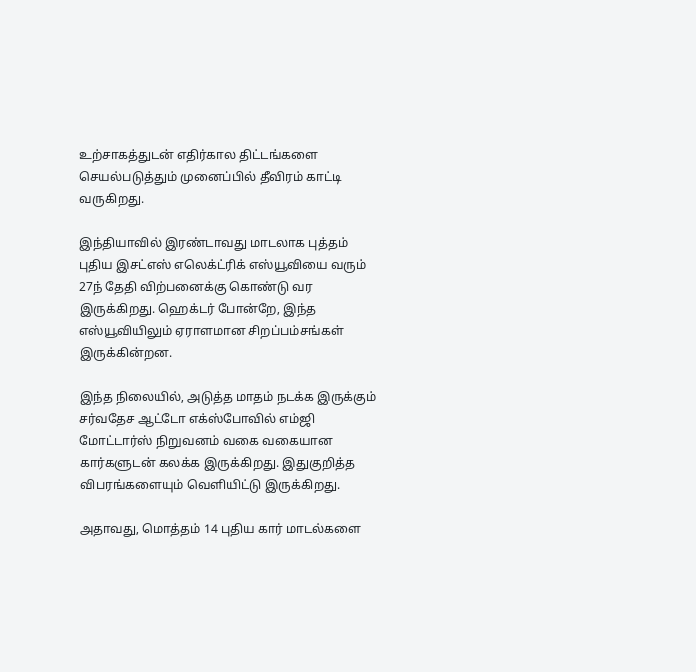உற்சாகத்துடன் எதிர்கால திட்டங்களை செயல்படுத்தும் முனைப்பில் தீவிரம் காட்டி வருகிறது.

இந்தியாவில் இரண்டாவது மாடலாக புத்தம் புதிய இசட்எஸ் எலெக்ட்ரிக் எஸ்யூவியை வரும் 27ந் தேதி விற்பனைக்கு கொண்டு வர இருக்கிறது. ஹெக்டர் போன்றே, இந்த எஸ்யூவியிலும் ஏராளமான சிறப்பம்சங்கள் இருக்கின்றன.

இந்த நிலையில், அடுத்த மாதம் நடக்க இருக்கும் சர்வதேச ஆட்டோ எக்ஸ்போவில் எம்ஜி மோட்டார்ஸ் நிறுவனம் வகை வகையான கார்களுடன் கலக்க இருக்கிறது. இதுகுறித்த விபரங்களையும் வெளியிட்டு இருக்கிறது.

அதாவது, மொத்தம் 14 புதிய கார் மாடல்களை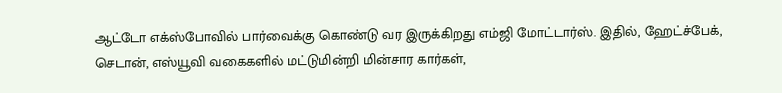ஆட்டோ எக்ஸ்போவில் பார்வைக்கு கொண்டு வர இருக்கிறது எம்ஜி மோட்டார்ஸ். இதில், ஹேட்ச்பேக், செடான், எஸ்யூவி வகைகளில் மட்டுமின்றி மின்சார கார்கள்,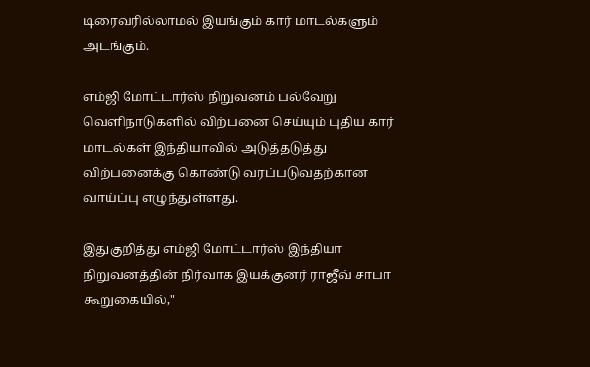டிரைவரில்லாமல் இயங்கும் கார் மாடல்களும் அடங்கும்.

எம்ஜி மோட்டார்ஸ் நிறுவனம் பல்வேறு வெளிநாடுகளில் விற்பனை செய்யும் புதிய கார் மாடல்கள் இந்தியாவில் அடுத்தடுத்து விற்பனைக்கு கொண்டு வரப்படுவதற்கான வாய்ப்பு எழுந்துள்ளது.

இதுகுறித்து எம்ஜி மோட்டார்ஸ் இந்தியா நிறுவனத்தின் நிர்வாக இயக்குனர் ராஜீவ் சாபா கூறுகையில்,"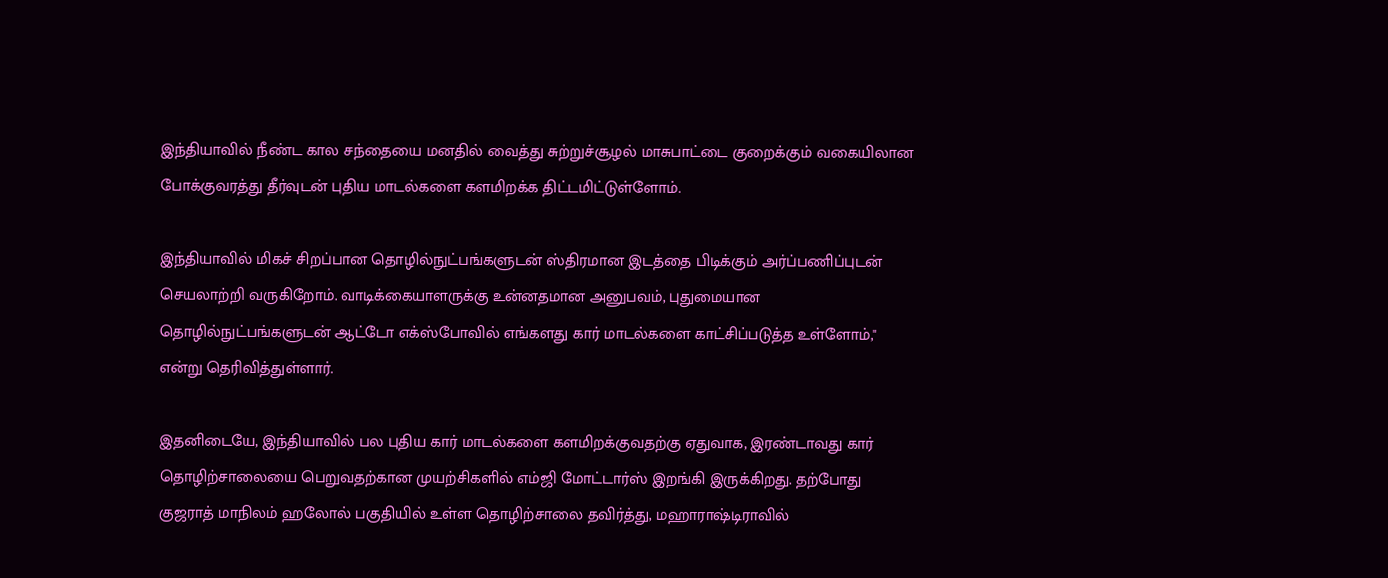இந்தியாவில் நீண்ட கால சந்தையை மனதில் வைத்து சுற்றுச்சூழல் மாசுபாட்டை குறைக்கும் வகையிலான போக்குவரத்து தீர்வுடன் புதிய மாடல்களை களமிறக்க திட்டமிட்டுள்ளோம்.

இந்தியாவில் மிகச் சிறப்பான தொழில்நுட்பங்களுடன் ஸ்திரமான இடத்தை பிடிக்கும் அர்ப்பணிப்புடன் செயலாற்றி வருகிறோம். வாடிக்கையாளருக்கு உன்னதமான அனுபவம், புதுமையான தொழில்நுட்பங்களுடன் ஆட்டோ எக்ஸ்போவில் எங்களது கார் மாடல்களை காட்சிப்படுத்த உள்ளோம்," என்று தெரிவித்துள்ளார்.

இதனிடையே, இந்தியாவில் பல புதிய கார் மாடல்களை களமிறக்குவதற்கு ஏதுவாக, இரண்டாவது கார் தொழிற்சாலையை பெறுவதற்கான முயற்சிகளில் எம்ஜி மோட்டார்ஸ் இறங்கி இருக்கிறது. தற்போது குஜராத் மாநிலம் ஹலோல் பகுதியில் உள்ள தொழிற்சாலை தவிர்த்து, மஹாராஷ்டிராவில்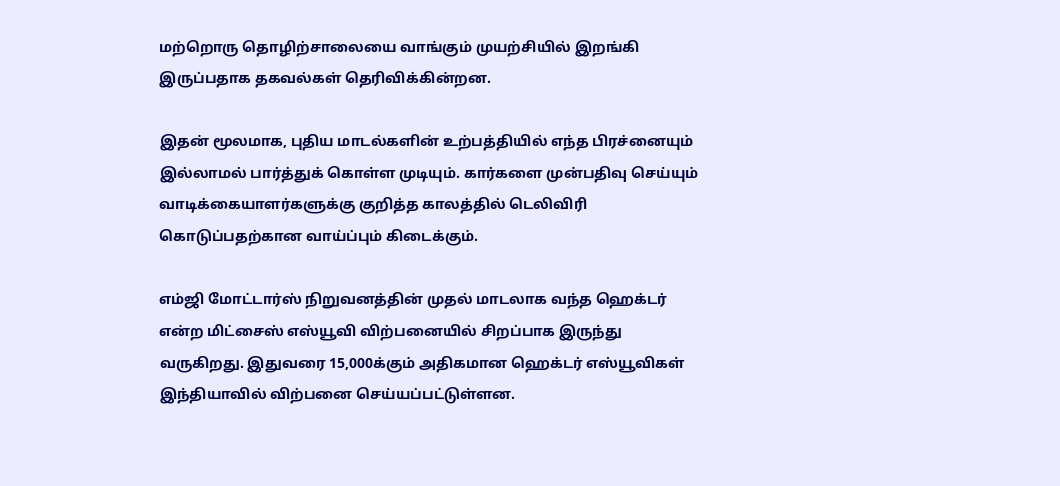மற்றொரு தொழிற்சாலையை வாங்கும் முயற்சியில் இறங்கி இருப்பதாக தகவல்கள் தெரிவிக்கின்றன.

இதன் மூலமாக, புதிய மாடல்களின் உற்பத்தியில் எந்த பிரச்னையும் இல்லாமல் பார்த்துக் கொள்ள முடியும். கார்களை முன்பதிவு செய்யும் வாடிக்கையாளர்களுக்கு குறித்த காலத்தில் டெலிவிரி கொடுப்பதற்கான வாய்ப்பும் கிடைக்கும்.

எம்ஜி மோட்டார்ஸ் நிறுவனத்தின் முதல் மாடலாக வந்த ஹெக்டர் என்ற மிட்சைஸ் எஸ்யூவி விற்பனையில் சிறப்பாக இருந்து வருகிறது. இதுவரை 15,000க்கும் அதிகமான ஹெக்டர் எஸ்யூவிகள் இந்தியாவில் விற்பனை செய்யப்பட்டுள்ளன.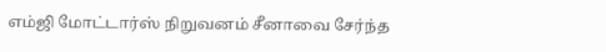எம்ஜி மோட்டார்ஸ் நிறுவனம் சீனாவை சேர்ந்த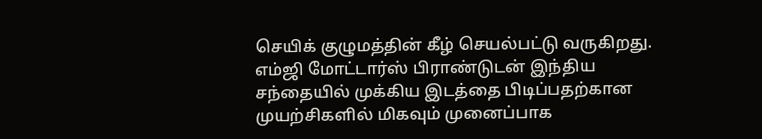செயிக் குழுமத்தின் கீழ் செயல்பட்டு வருகிறது. எம்ஜி மோட்டார்ஸ் பிராண்டுடன் இந்திய சந்தையில் முக்கிய இடத்தை பிடிப்பதற்கான முயற்சிகளில் மிகவும் முனைப்பாக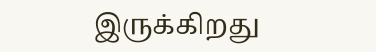இருக்கிறது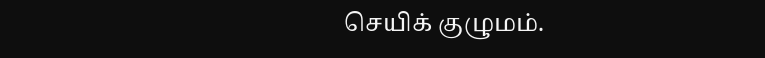செயிக் குழுமம்.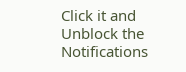Click it and Unblock the Notifications